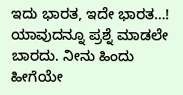ಇದು ಭಾರತ, ಇದೇ ಭಾರತ…!
ಯಾವುದನ್ನೂ ಪ್ರಶ್ನೆ ಮಾಡಲೇ ಬಾರದು. ನೀನು ಹಿಂದು ಹೀಗೆಯೇ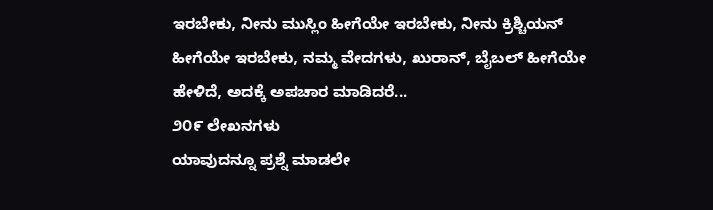ಇರಬೇಕು, ನೀನು ಮುಸ್ಲಿಂ ಹೀಗೆಯೇ ಇರಬೇಕು, ನೀನು ಕ್ರಿಶ್ಚಿಯನ್ ಹೀಗೆಯೇ ಇರಬೇಕು, ನಮ್ಮ ವೇದಗಳು, ಖುರಾನ್, ಬೈಬಲ್ ಹೀಗೆಯೇ ಹೇಳಿದೆ, ಅದಕ್ಕೆ ಅಪಚಾರ ಮಾಡಿದರೆ...
೨೦೯ ಲೇಖನಗಳು
ಯಾವುದನ್ನೂ ಪ್ರಶ್ನೆ ಮಾಡಲೇ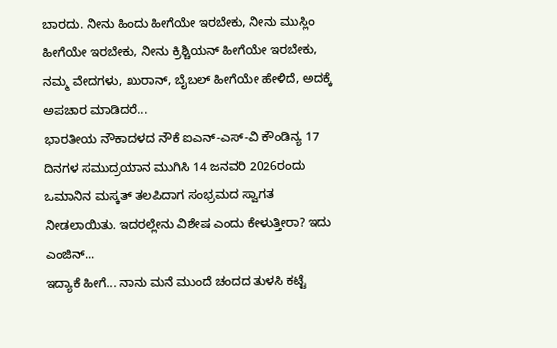ಬಾರದು. ನೀನು ಹಿಂದು ಹೀಗೆಯೇ ಇರಬೇಕು, ನೀನು ಮುಸ್ಲಿಂ ಹೀಗೆಯೇ ಇರಬೇಕು, ನೀನು ಕ್ರಿಶ್ಚಿಯನ್ ಹೀಗೆಯೇ ಇರಬೇಕು, ನಮ್ಮ ವೇದಗಳು, ಖುರಾನ್, ಬೈಬಲ್ ಹೀಗೆಯೇ ಹೇಳಿದೆ, ಅದಕ್ಕೆ ಅಪಚಾರ ಮಾಡಿದರೆ...
ಭಾರತೀಯ ನೌಕಾದಳದ ನೌಕೆ ಐಎನ್-ಎಸ್-ವಿ ಕೌಂಡಿನ್ಯ 17 ದಿನಗಳ ಸಮುದ್ರಯಾನ ಮುಗಿಸಿ 14 ಜನವರಿ 2026ರಂದು ಒಮಾನಿನ ಮಸ್ಕತ್ ತಲಪಿದಾಗ ಸಂಭ್ರಮದ ಸ್ವಾಗತ ನೀಡಲಾಯಿತು. ಇದರಲ್ಲೇನು ವಿಶೇಷ ಎಂದು ಕೇಳುತ್ತೀರಾ? ಇದು ಎಂಜಿನ್...
ಇದ್ಯಾಕೆ ಹೀಗೆ... ನಾನು ಮನೆ ಮುಂದೆ ಚಂದದ ತುಳಸಿ ಕಟ್ಟೆ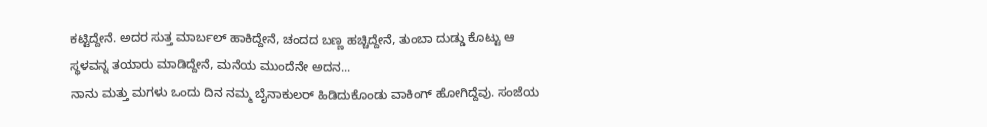ಕಟ್ಟಿದ್ದೇನೆ. ಅದರ ಸುತ್ತ ಮಾರ್ಬಲ್ ಹಾಕಿದ್ದೇನೆ, ಚಂದದ ಬಣ್ಣ ಹಚ್ಚಿದ್ದೇನೆ, ತುಂಬಾ ದುಡ್ಡು ಕೊಟ್ಟು ಆ ಸ್ಥಳವನ್ನ ತಯಾರು ಮಾಡಿದ್ದೇನೆ, ಮನೆಯ ಮುಂದೆನೇ ಅದನ...
ನಾನು ಮತ್ತು ಮಗಳು ಒಂದು ದಿನ ನಮ್ಮ ಬೈನಾಕುಲರ್ ಹಿಡಿದುಕೊಂಡು ವಾಕಿಂಗ್ ಹೋಗಿದ್ದೆವು. ಸಂಜೆಯ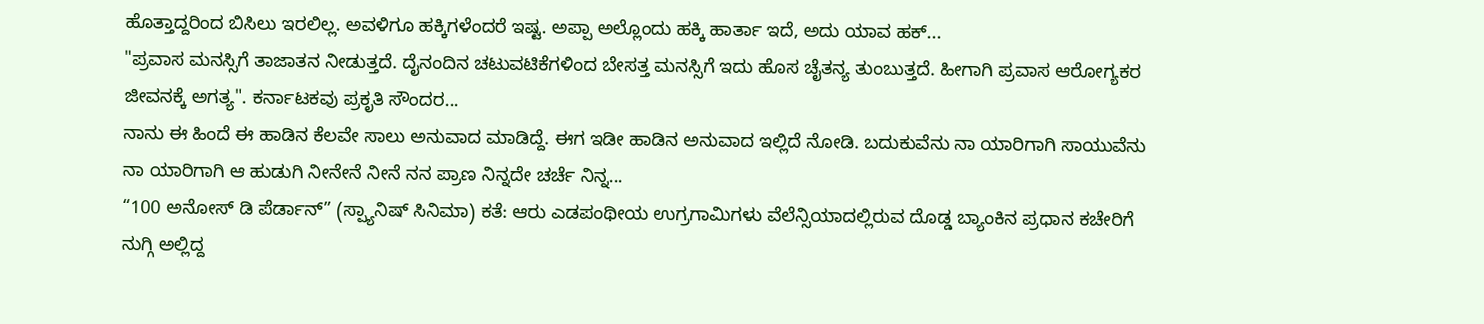ಹೊತ್ತಾದ್ದರಿಂದ ಬಿಸಿಲು ಇರಲಿಲ್ಲ. ಅವಳಿಗೂ ಹಕ್ಕಿಗಳೆಂದರೆ ಇಷ್ಟ. ಅಪ್ಪಾ ಅಲ್ಲೊಂದು ಹಕ್ಕಿ ಹಾರ್ತಾ ಇದೆ, ಅದು ಯಾವ ಹಕ್...
"ಪ್ರವಾಸ ಮನಸ್ಸಿಗೆ ತಾಜಾತನ ನೀಡುತ್ತದೆ. ದೈನಂದಿನ ಚಟುವಟಿಕೆಗಳಿಂದ ಬೇಸತ್ತ ಮನಸ್ಸಿಗೆ ಇದು ಹೊಸ ಚೈತನ್ಯ ತುಂಬುತ್ತದೆ. ಹೀಗಾಗಿ ಪ್ರವಾಸ ಆರೋಗ್ಯಕರ ಜೀವನಕ್ಕೆ ಅಗತ್ಯ". ಕರ್ನಾಟಕವು ಪ್ರಕೃತಿ ಸೌಂದರ...
ನಾನು ಈ ಹಿಂದೆ ಈ ಹಾಡಿನ ಕೆಲವೇ ಸಾಲು ಅನುವಾದ ಮಾಡಿದ್ದೆ. ಈಗ ಇಡೀ ಹಾಡಿನ ಅನುವಾದ ಇಲ್ಲಿದೆ ನೋಡಿ. ಬದುಕುವೆನು ನಾ ಯಾರಿಗಾಗಿ ಸಾಯುವೆನು ನಾ ಯಾರಿಗಾಗಿ ಆ ಹುಡುಗಿ ನೀನೇನೆ ನೀನೆ ನನ ಪ್ರಾಣ ನಿನ್ನದೇ ಚರ್ಚೆ ನಿನ್ನ...
“100 ಅನೋಸ್ ಡಿ ಪೆರ್ಡಾನ್” (ಸ್ಪ್ಯಾನಿಷ್ ಸಿನಿಮಾ) ಕತೆ: ಆರು ಎಡಪಂಥೀಯ ಉಗ್ರಗಾಮಿಗಳು ವೆಲೆನ್ಸಿಯಾದಲ್ಲಿರುವ ದೊಡ್ಡ ಬ್ಯಾಂಕಿನ ಪ್ರಧಾನ ಕಚೇರಿಗೆ ನುಗ್ಗಿ ಅಲ್ಲಿದ್ದ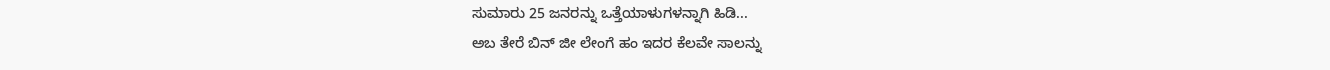ಸುಮಾರು 25 ಜನರನ್ನು ಒತ್ತೆಯಾಳುಗಳನ್ನಾಗಿ ಹಿಡಿ...
ಅಬ ತೇರೆ ಬಿನ್ ಜೀ ಲೇಂಗೆ ಹಂ ಇದರ ಕೆಲವೇ ಸಾಲನ್ನು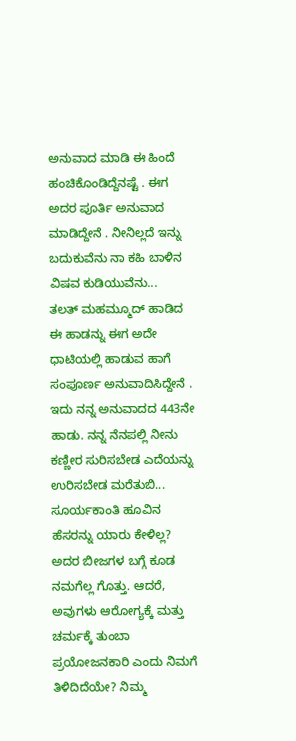ಅನುವಾದ ಮಾಡಿ ಈ ಹಿಂದೆ ಹಂಚಿಕೊಂಡಿದ್ದೆನಷ್ಟೆ . ಈಗ ಅದರ ಪೂರ್ತಿ ಅನುವಾದ ಮಾಡಿದ್ದೇನೆ . ನೀನಿಲ್ಲದೆ ಇನ್ನು ಬದುಕುವೆನು ನಾ ಕಹಿ ಬಾಳಿನ ವಿಷವ ಕುಡಿಯುವೆನು...
ತಲತ್ ಮಹಮ್ಮೂದ್ ಹಾಡಿದ ಈ ಹಾಡನ್ನು ಈಗ ಅದೇ ಧಾಟಿಯಲ್ಲಿ ಹಾಡುವ ಹಾಗೆ ಸಂಪೂರ್ಣ ಅನುವಾದಿಸಿದ್ದೇನೆ . ಇದು ನನ್ನ ಅನುವಾದದ 443ನೇ ಹಾಡು. ನನ್ನ ನೆನಪಲ್ಲಿ ನೀನು ಕಣ್ಣೀರ ಸುರಿಸಬೇಡ ಎದೆಯನ್ನು ಉರಿಸಬೇಡ ಮರೆತುಬಿ...
ಸೂರ್ಯಕಾಂತಿ ಹೂವಿನ ಹೆಸರನ್ನು ಯಾರು ಕೇಳಿಲ್ಲ? ಅದರ ಬೀಜಗಳ ಬಗ್ಗೆ ಕೂಡ ನಮಗೆಲ್ಲ ಗೊತ್ತು. ಆದರೆ, ಅವುಗಳು ಆರೋಗ್ಯಕ್ಕೆ ಮತ್ತು ಚರ್ಮಕ್ಕೆ ತುಂಬಾ ಪ್ರಯೋಜನಕಾರಿ ಎಂದು ನಿಮಗೆ ತಿಳಿದಿದೆಯೇ? ನಿಮ್ಮ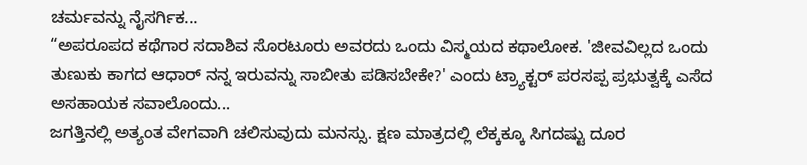ಚರ್ಮವನ್ನು ನೈಸರ್ಗಿಕ...
“ಅಪರೂಪದ ಕಥೆಗಾರ ಸದಾಶಿವ ಸೊರಟೂರು ಅವರದು ಒಂದು ವಿಸ್ಮಯದ ಕಥಾಲೋಕ. 'ಜೀವವಿಲ್ಲದ ಒಂದು ತುಣುಕು ಕಾಗದ ಆಧಾರ್ ನನ್ನ ಇರುವನ್ನು ಸಾಬೀತು ಪಡಿಸಬೇಕೇ?' ಎಂದು ಟ್ರ್ಯಾಕ್ಟರ್ ಪರಸಪ್ಪ ಪ್ರಭುತ್ವಕ್ಕೆ ಎಸೆದ ಅಸಹಾಯಕ ಸವಾಲೊಂದು...
ಜಗತ್ತಿನಲ್ಲಿ ಅತ್ಯಂತ ವೇಗವಾಗಿ ಚಲಿಸುವುದು ಮನಸ್ಸು. ಕ್ಷಣ ಮಾತ್ರದಲ್ಲಿ ಲೆಕ್ಕಕ್ಕೂ ಸಿಗದಷ್ಟು ದೂರ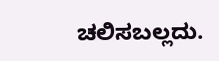ಚಲಿಸಬಲ್ಲದು.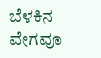ಬೆಳಕಿನ ವೇಗವೂ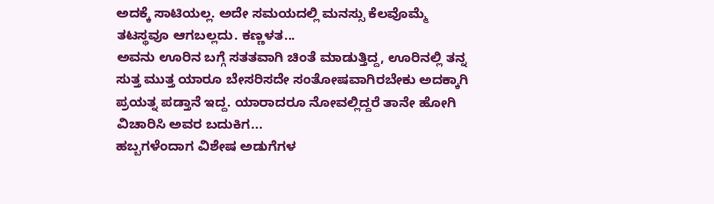ಅದಕ್ಕೆ ಸಾಟಿಯಲ್ಲ. ಅದೇ ಸಮಯದಲ್ಲಿ ಮನಸ್ಸು ಕೆಲವೊಮ್ಮೆ ತಟಸ್ಥವೂ ಆಗಬಲ್ಲದು. ಕಣ್ಣಳತ...
ಅವನು ಊರಿನ ಬಗ್ಗೆ ಸತತವಾಗಿ ಚಿಂತೆ ಮಾಡುತ್ತಿದ್ದ, ಊರಿನಲ್ಲಿ ತನ್ನ ಸುತ್ತ ಮುತ್ತ ಯಾರೂ ಬೇಸರಿಸದೇ ಸಂತೋಷವಾಗಿರಬೇಕು ಅದಕ್ಕಾಗಿ ಪ್ರಯತ್ನ ಪಡ್ತಾನೆ ಇದ್ದ. ಯಾರಾದರೂ ನೋವಲ್ಲಿದ್ದರೆ ತಾನೇ ಹೋಗಿ ವಿಚಾರಿಸಿ ಅವರ ಬದುಕಿಗ...
ಹಬ್ಬಗಳೆಂದಾಗ ವಿಶೇಷ ಅಡುಗೆಗಳ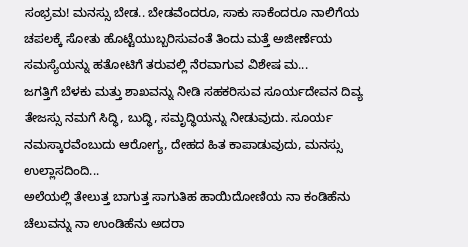ಸಂಭ್ರಮ! ಮನಸ್ಸು ಬೇಡ.. ಬೇಡವೆಂದರೂ, ಸಾಕು ಸಾಕೆಂದರೂ ನಾಲಿಗೆಯ ಚಪಲಕ್ಕೆ ಸೋತು ಹೊಟ್ಟೆಯುಬ್ಬರಿಸುವಂತೆ ತಿಂದು ಮತ್ತೆ ಅಜೀರ್ಣೆಯ ಸಮಸ್ಯೆಯನ್ನು ಹತೋಟಿಗೆ ತರುವಲ್ಲಿ ನೆರವಾಗುವ ವಿಶೇಷ ಮ...
ಜಗತ್ತಿಗೆ ಬೆಳಕು ಮತ್ತು ಶಾಖವನ್ನು ನೀಡಿ ಸಹಕರಿಸುವ ಸೂರ್ಯದೇವನ ದಿವ್ಯ ತೇಜಸ್ಸು ನಮಗೆ ಸಿದ್ಧಿ, ಬುದ್ಧಿ, ಸಮೃದ್ಧಿಯನ್ನು ನೀಡುವುದು. ಸೂರ್ಯ ನಮಸ್ಕಾರವೆಂಬುದು ಆರೋಗ್ಯ, ದೇಹದ ಹಿತ ಕಾಪಾಡುವುದು, ಮನಸ್ಸು ಉಲ್ಲಾಸದಿಂದಿ...
ಅಲೆಯಲ್ಲಿ ತೇಲುತ್ತ ಬಾಗುತ್ತ ಸಾಗುತಿಹ ಹಾಯಿದೋಣಿಯ ನಾ ಕಂಡಿಹೆನು ಚೆಲುವನ್ನು ನಾ ಉಂಡಿಹೆನು ಅದರಾ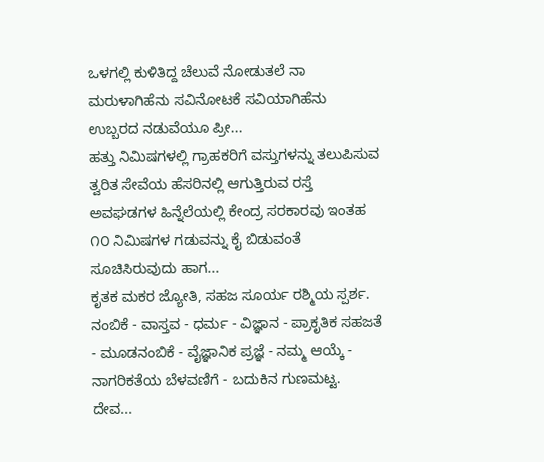ಒಳಗಲ್ಲಿ ಕುಳಿತಿದ್ದ ಚೆಲುವೆ ನೋಡುತಲೆ ನಾ ಮರುಳಾಗಿಹೆನು ಸವಿನೋಟಕೆ ಸವಿಯಾಗಿಹೆನು ಉಬ್ಬರದ ನಡುವೆಯೂ ಪ್ರೀ...
ಹತ್ತು ನಿಮಿಷಗಳಲ್ಲಿ ಗ್ರಾಹಕರಿಗೆ ವಸ್ತುಗಳನ್ನು ತಲುಪಿಸುವ ತ್ವರಿತ ಸೇವೆಯ ಹೆಸರಿನಲ್ಲಿ ಆಗುತ್ತಿರುವ ರಸ್ತೆ ಅವಘಡಗಳ ಹಿನ್ನೆಲೆಯಲ್ಲಿ ಕೇಂದ್ರ ಸರಕಾರವು ಇಂತಹ ೧೦ ನಿಮಿಷಗಳ ಗಡುವನ್ನು ಕೈ ಬಿಡುವಂತೆ ಸೂಚಿಸಿರುವುದು ಹಾಗ...
ಕೃತಕ ಮಕರ ಜ್ಯೋತಿ, ಸಹಜ ಸೂರ್ಯ ರಶ್ಮಿಯ ಸ್ಪರ್ಶ. ನಂಬಿಕೆ - ವಾಸ್ತವ - ಧರ್ಮ - ವಿಜ್ಞಾನ - ಪ್ರಾಕೃತಿಕ ಸಹಜತೆ - ಮೂಡನಂಬಿಕೆ - ವೈಜ್ಞಾನಿಕ ಪ್ರಜ್ಞೆ - ನಮ್ಮ ಆಯ್ಕೆ - ನಾಗರಿಕತೆಯ ಬೆಳವಣಿಗೆ - ಬದುಕಿನ ಗುಣಮಟ್ಟ. ದೇವ...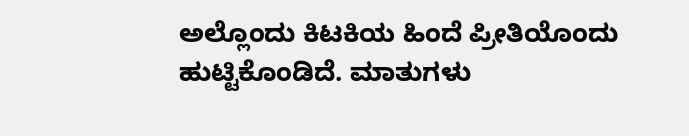ಅಲ್ಲೊಂದು ಕಿಟಕಿಯ ಹಿಂದೆ ಪ್ರೀತಿಯೊಂದು ಹುಟ್ಟಿಕೊಂಡಿದೆ. ಮಾತುಗಳು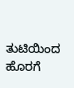ತುಟಿಯಿಂದ ಹೊರಗೆ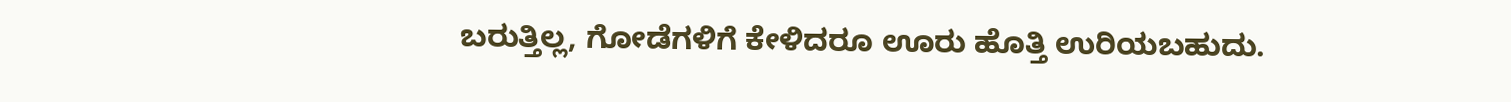ಬರುತ್ತಿಲ್ಲ, ಗೋಡೆಗಳಿಗೆ ಕೇಳಿದರೂ ಊರು ಹೊತ್ತಿ ಉರಿಯಬಹುದು.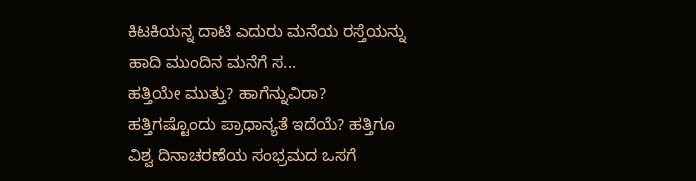ಕಿಟಕಿಯನ್ನ ದಾಟಿ ಎದುರು ಮನೆಯ ರಸ್ತೆಯನ್ನು ಹಾದಿ ಮುಂದಿನ ಮನೆಗೆ ಸ...
ಹತ್ತಿಯೇ ಮುತ್ತು? ಹಾಗೆನ್ನುವಿರಾ? ಹತ್ತಿಗಷ್ಟೊಂದು ಪ್ರಾಧಾನ್ಯತೆ ಇದೆಯೆ? ಹತ್ತಿಗೂ ವಿಶ್ವ ದಿನಾಚರಣೆಯ ಸಂಭ್ರಮದ ಒಸಗೆ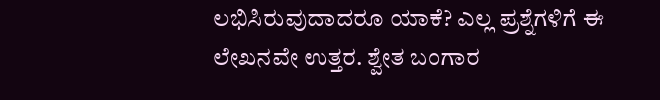ಲಭಿಸಿರುವುದಾದರೂ ಯಾಕೆ? ಎಲ್ಲ ಪ್ರಶ್ನೆಗಳಿಗೆ ಈ ಲೇಖನವೇ ಉತ್ತರ. ಶ್ವೇತ ಬಂಗಾರ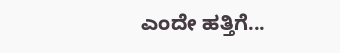ಎಂದೇ ಹತ್ತಿಗೆ...